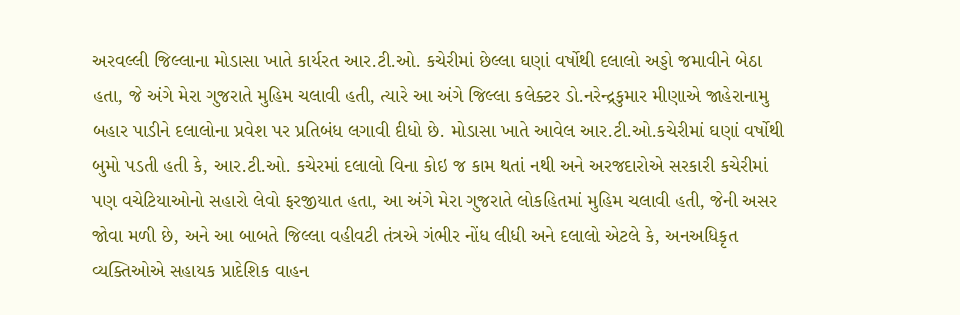અરવલ્લી જિલ્લાના મોડાસા ખાતે કાર્યરત આર.ટી.ઓ. કચેરીમાં છેલ્લા ઘણાં વર્ષોથી દલાલો અડ્ડો જમાવીને બેઠા હતા, જે અંગે મેરા ગુજરાતે મુહિમ ચલાવી હતી, ત્યારે આ અંગે જિલ્લા કલેક્ટર ડો.નરેન્દ્રકુમાર મીણાએ જાહેરાનામુ બહાર પાડીને દલાલોના પ્રવેશ પર પ્રતિબંધ લગાવી દીધો છે. મોડાસા ખાતે આવેલ આર.ટી.ઓ.કચેરીમાં ઘણાં વર્ષોથી બુમો પડતી હતી કે, આર.ટી.ઓ. કચેરમાં દલાલો વિના કોઇ જ કામ થતાં નથી અને અરજદારોએ સરકારી કચેરીમાં પણ વચેટિયાઓનો સહારો લેવો ફરજીયાત હતા, આ અંગે મેરા ગુજરાતે લોકહિતમાં મુહિમ ચલાવી હતી, જેની અસર જોવા મળી છે, અને આ બાબતે જિલ્લા વહીવટી તંત્રએ ગંભીર નોંધ લીધી અને દલાલો એટલે કે, અનઅધિકૃત વ્યક્તિઓએ સહાયક પ્રાદેશિક વાહન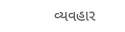વ્યવહાર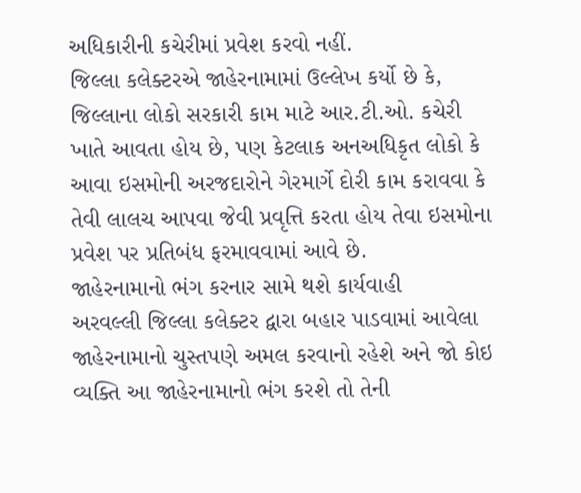અધિકારીની કચેરીમાં પ્રવેશ કરવો નહીં.
જિલ્લા કલેક્ટરએ જાહેરનામામાં ઉલ્લેખ કર્યો છે કે, જિલ્લાના લોકો સરકારી કામ માટે આર.ટી.ઓ. કચેરી ખાતે આવતા હોય છે, પણ કેટલાક અનઅધિકૃત લોકો કે આવા ઇસમોની અરજદારોને ગેરમાર્ગે દોરી કામ કરાવવા કે તેવી લાલચ આપવા જેવી પ્રવૃત્તિ કરતા હોય તેવા ઇસમોના પ્રવેશ પર પ્રતિબંધ ફરમાવવામાં આવે છે.
જાહેરનામાનો ભંગ કરનાર સામે થશે કાર્યવાહી
અરવલ્લી જિલ્લા કલેક્ટર દ્વારા બહાર પાડવામાં આવેલા જાહેરનામાનો ચુસ્તપણે અમલ કરવાનો રહેશે અને જો કોઇ વ્યક્તિ આ જાહેરનામાનો ભંગ કરશે તો તેની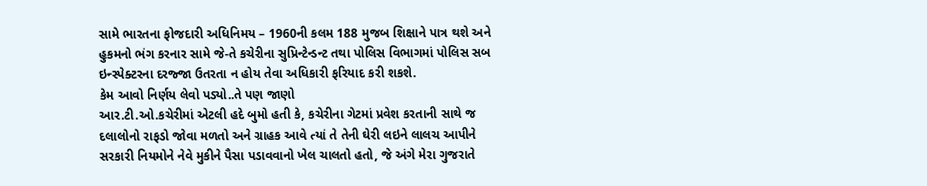સામે ભારતના ફોજદારી અધિનિમય – 1960ની કલમ 188 મુજબ શિક્ષાને પાત્ર થશે અને હુકમનો ભંગ કરનાર સામે જે-તે કચેરીના સુપ્રિન્ટેન્ડન્ટ તથા પોલિસ વિભાગમાં પોલિસ સબ ઇન્સ્પેક્ટરના દરજ્જા ઉતરતા ન હોય તેવા અધિકારી ફરિયાદ કરી શકશે.
કેમ આવો નિર્ણય લેવો પડ્યો..તે પણ જાણો
આર.ટી.ઓ.કચેરીમાં એટલી હદે બુમો હતી કે, કચેરીના ગેટમાં પ્રવેશ કરતાની સાથે જ દલાલોનો રાફડો જોવા મળતો અને ગ્રાહક આવે ત્યાં તે તેની ઘેરી લઇને લાલચ આપીને સરકારી નિયમોને નેવે મુકીને પૈસા પડાવવાનો ખેલ ચાલતો હતો, જે અંગે મેરા ગુજરાતે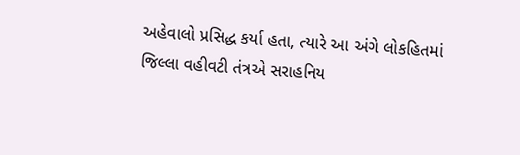અહેવાલો પ્રસિદ્ધ કર્યા હતા, ત્યારે આ અંગે લોકહિતમાં જિલ્લા વહીવટી તંત્રએ સરાહનિય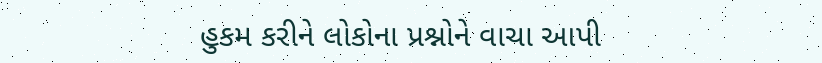હુકમ કરીને લોકોના પ્રશ્નોને વાચા આપી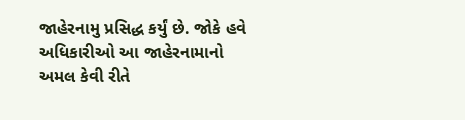જાહેરનામુ પ્રસિદ્ધ કર્યું છે. જોકે હવે અધિકારીઓ આ જાહેરનામાનો અમલ કેવી રીતે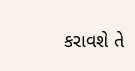કરાવશે તે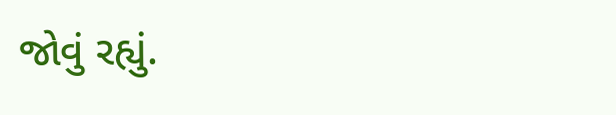જોવું રહ્યું.